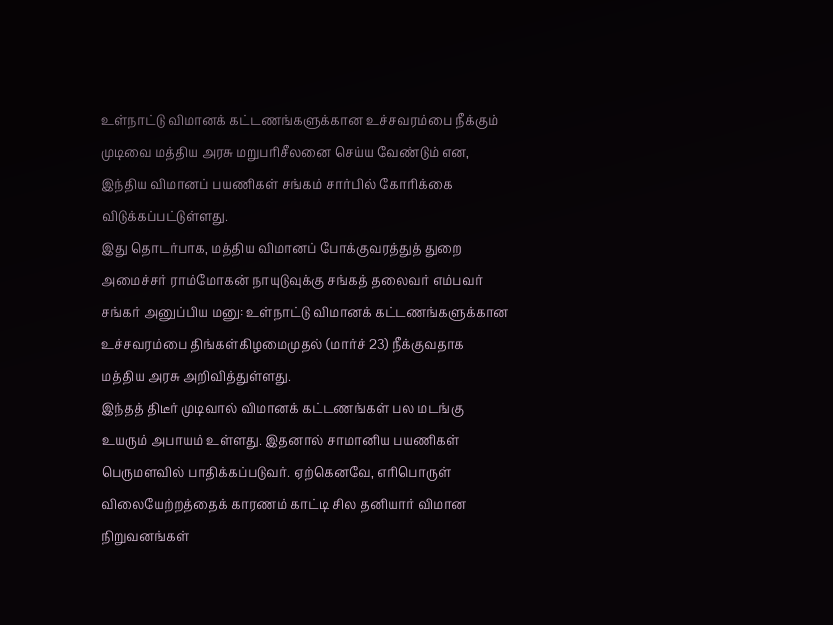உள்நாட்டு விமானக் கட்டணங்களுக்கான உச்சவரம்பை நீக்கும் முடிவை மத்திய அரசு மறுபரிசீலனை செய்ய வேண்டும் என, இந்திய விமானப் பயணிகள் சங்கம் சார்பில் கோரிக்கை விடுக்கப்பட்டுள்ளது.
இது தொடர்பாக, மத்திய விமானப் போக்குவரத்துத் துறை அமைச்சர் ராம்மோகன் நாயுடுவுக்கு சங்கத் தலைவர் எம்பவர் சங்கர் அனுப்பிய மனு: உள்நாட்டு விமானக் கட்டணங்களுக்கான உச்சவரம்பை திங்கள்கிழமைமுதல் (மார்ச் 23) நீக்குவதாக மத்திய அரசு அறிவித்துள்ளது.
இந்தத் திடீர் முடிவால் விமானக் கட்டணங்கள் பல மடங்கு உயரும் அபாயம் உள்ளது. இதனால் சாமானிய பயணிகள் பெருமளவில் பாதிக்கப்படுவர். ஏற்கெனவே, எரிபொருள் விலையேற்றத்தைக் காரணம் காட்டி சில தனியார் விமான நிறுவனங்கள்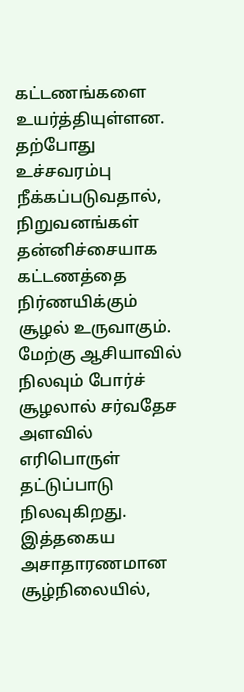கட்டணங்களை உயர்த்தியுள்ளன.
தற்போது உச்சவரம்பு நீக்கப்படுவதால், நிறுவனங்கள் தன்னிச்சையாக கட்டணத்தை நிர்ணயிக்கும் சூழல் உருவாகும். மேற்கு ஆசியாவில் நிலவும் போர்ச் சூழலால் சர்வதேச அளவில் எரிபொருள் தட்டுப்பாடு நிலவுகிறது. இத்தகைய அசாதாரணமான சூழ்நிலையில்,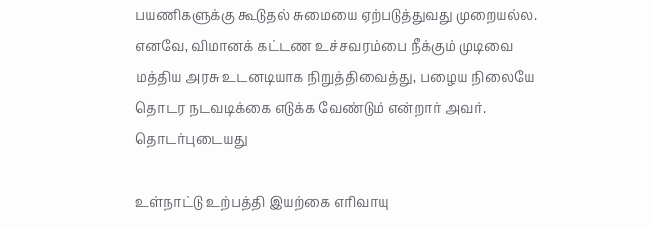பயணிகளுக்கு கூடுதல் சுமையை ஏற்படுத்துவது முறையல்ல.
எனவே, விமானக் கட்டண உச்சவரம்பை நீக்கும் முடிவை மத்திய அரசு உடனடியாக நிறுத்திவைத்து, பழைய நிலையே தொடர நடவடிக்கை எடுக்க வேண்டும் என்றார் அவர்.
தொடர்புடையது

உள்நாட்டு உற்பத்தி இயற்கை எரிவாயு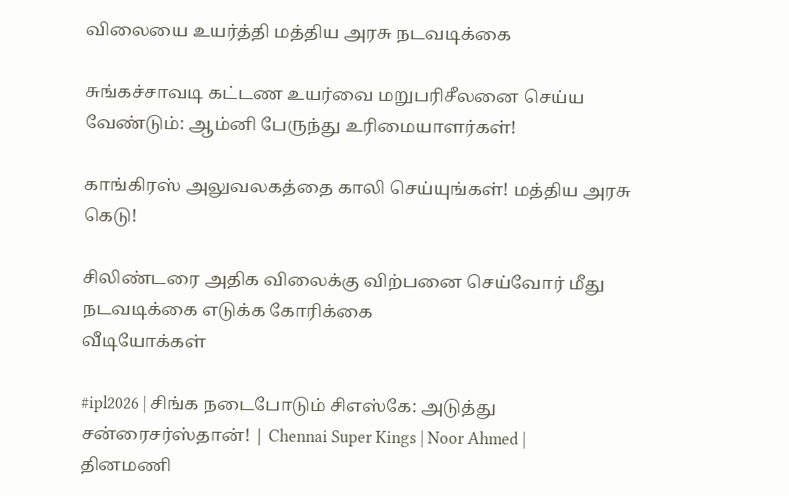விலையை உயர்த்தி மத்திய அரசு நடவடிக்கை

சுங்கச்சாவடி கட்டண உயர்வை மறுபரிசீலனை செய்ய வேண்டும்: ஆம்னி பேருந்து உரிமையாளர்கள்!

காங்கிரஸ் அலுவலகத்தை காலி செய்யுங்கள்! மத்திய அரசு கெடு!

சிலிண்டரை அதிக விலைக்கு விற்பனை செய்வோர் மீது நடவடிக்கை எடுக்க கோரிக்கை
வீடியோக்கள்

#ipl2026 | சிங்க நடைபோடும் சிஎஸ்கே: அடுத்து சன்ரைசர்ஸ்தான்! | Chennai Super Kings | Noor Ahmed |
தினமணி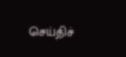செய்திச்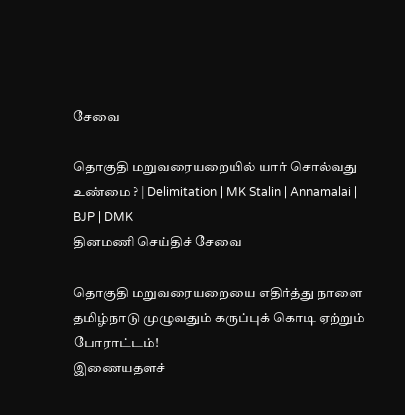சேவை

தொகுதி மறுவரையறையில் யார் சொல்வது உண்மை ? | Delimitation | MK Stalin | Annamalai | BJP | DMK
தினமணி செய்திச் சேவை

தொகுதி மறுவரையறையை எதிர்த்து நாளை தமிழ்நாடு முழுவதும் கருப்புக் கொடி ஏற்றும் போராட்டம்!
இணையதளச்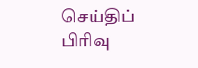செய்திப் பிரிவு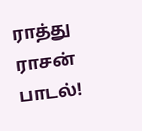ராத்து ராசன் பாடல்!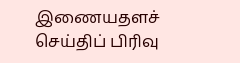இணையதளச் செய்திப் பிரிவு